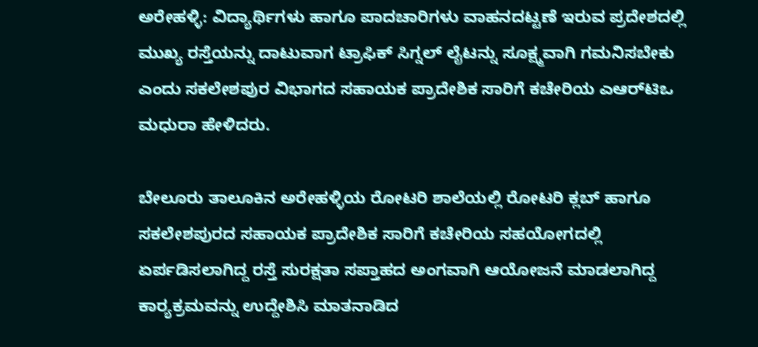ಅರೇಹಳ್ಳಿ: ವಿದ್ಯಾರ್ಥಿಗಳು ಹಾಗೂ ಪಾದಚಾರಿಗಳು ವಾಹನದಟ್ಟಣೆ ಇರುವ ಪ್ರದೇಶದಲ್ಲಿ ಮುಖ್ಯ ರಸ್ತೆಯನ್ನು ದಾಟುವಾಗ ಟ್ರಾಫಿಕ್ ಸಿಗ್ನಲ್ ಲೈಟನ್ನು ಸೂಕ್ಷ್ಮವಾಗಿ ಗಮನಿಸಬೇಕು ಎಂದು ಸಕಲೇಶಪುರ ವಿಭಾಗದ ಸಹಾಯಕ ಪ್ರಾದೇಶಿಕ ಸಾರಿಗೆ ಕಚೇರಿಯ ಎಆರ್‌ಟಿಒ ಮಧುರಾ ಹೇಳಿದರು.

ಬೇಲೂರು ತಾಲೂಕಿನ ಅರೇಹಳ್ಳಿಯ ರೋಟರಿ ಶಾಲೆಯಲ್ಲಿ ರೋಟರಿ ಕ್ಲಬ್ ಹಾಗೂ ಸಕಲೇಶಪುರದ ಸಹಾಯಕ ಪ್ರಾದೇಶಿಕ ಸಾರಿಗೆ ಕಚೇರಿಯ ಸಹಯೋಗದಲ್ಲಿ ಏರ್ಪಡಿಸಲಾಗಿದ್ದ ರಸ್ತೆ ಸುರಕ್ಷತಾ ಸಪ್ತಾಹದ ಅಂಗವಾಗಿ ಆಯೋಜನೆ ಮಾಡಲಾಗಿದ್ದ ಕಾರ‍್ಯಕ್ರಮವನ್ನು ಉದ್ದೇಶಿಸಿ ಮಾತನಾಡಿದ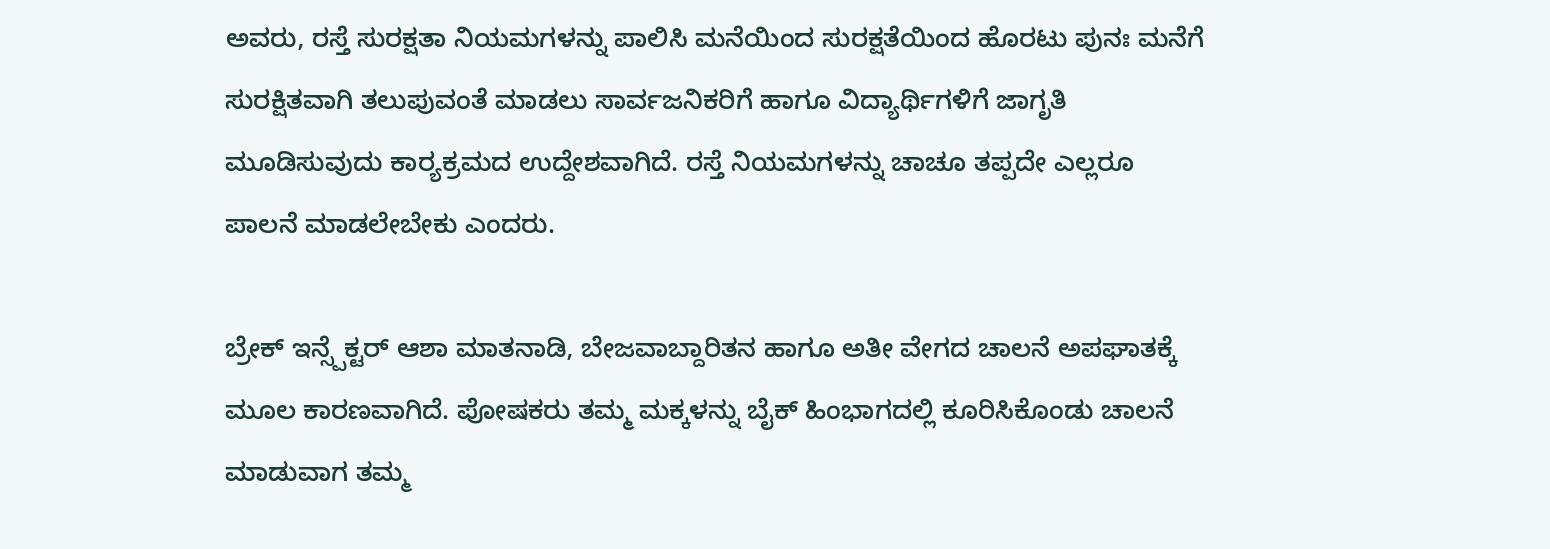ಅವರು, ರಸ್ತೆ ಸುರಕ್ಷತಾ ನಿಯಮಗಳನ್ನು ಪಾಲಿಸಿ ಮನೆಯಿಂದ ಸುರಕ್ಷತೆಯಿಂದ ಹೊರಟು ಪುನಃ ಮನೆಗೆ ಸುರಕ್ಷಿತವಾಗಿ ತಲುಪುವಂತೆ ಮಾಡಲು ಸಾರ್ವಜನಿಕರಿಗೆ ಹಾಗೂ ವಿದ್ಯಾರ್ಥಿಗಳಿಗೆ ಜಾಗೃತಿ ಮೂಡಿಸುವುದು ಕಾರ‍್ಯಕ್ರಮದ ಉದ್ದೇಶವಾಗಿದೆ. ರಸ್ತೆ ನಿಯಮಗಳನ್ನು ಚಾಚೂ ತಪ್ಪದೇ ಎಲ್ಲರೂ ಪಾಲನೆ ಮಾಡಲೇಬೇಕು ಎಂದರು.

ಬ್ರೇಕ್ ಇನ್ಸ್ಪೆಕ್ಟರ್ ಆಶಾ ಮಾತನಾಡಿ, ಬೇಜವಾಬ್ದಾರಿತನ ಹಾಗೂ ಅತೀ ವೇಗದ ಚಾಲನೆ ಅಪಘಾತಕ್ಕೆ ಮೂಲ ಕಾರಣವಾಗಿದೆ. ಪೋಷಕರು ತಮ್ಮ ಮಕ್ಕಳನ್ನು ಬೈಕ್ ಹಿಂಭಾಗದಲ್ಲಿ ಕೂರಿಸಿಕೊಂಡು ಚಾಲನೆ ಮಾಡುವಾಗ ತಮ್ಮ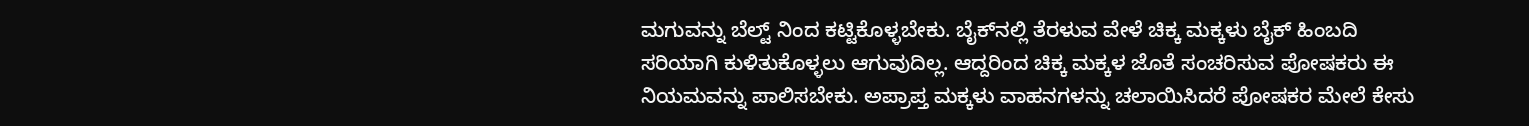ಮಗುವನ್ನು ಬೆಲ್ಟ್ ನಿಂದ ಕಟ್ಟಿಕೊಳ್ಳಬೇಕು. ಬೈಕ್‌ನಲ್ಲಿ ತೆರಳುವ ವೇಳೆ ಚಿಕ್ಕ ಮಕ್ಕಳು ಬೈಕ್ ಹಿಂಬದಿ ಸರಿಯಾಗಿ ಕುಳಿತುಕೊಳ್ಳಲು ಆಗುವುದಿಲ್ಲ. ಆದ್ದರಿಂದ ಚಿಕ್ಕ ಮಕ್ಕಳ ಜೊತೆ ಸಂಚರಿಸುವ ಪೋಷಕರು ಈ ನಿಯಮವನ್ನು ಪಾಲಿಸಬೇಕು. ಅಪ್ರಾಪ್ತ ಮಕ್ಕಳು ವಾಹನಗಳನ್ನು ಚಲಾಯಿಸಿದರೆ ಪೋಷಕರ ಮೇಲೆ ಕೇಸು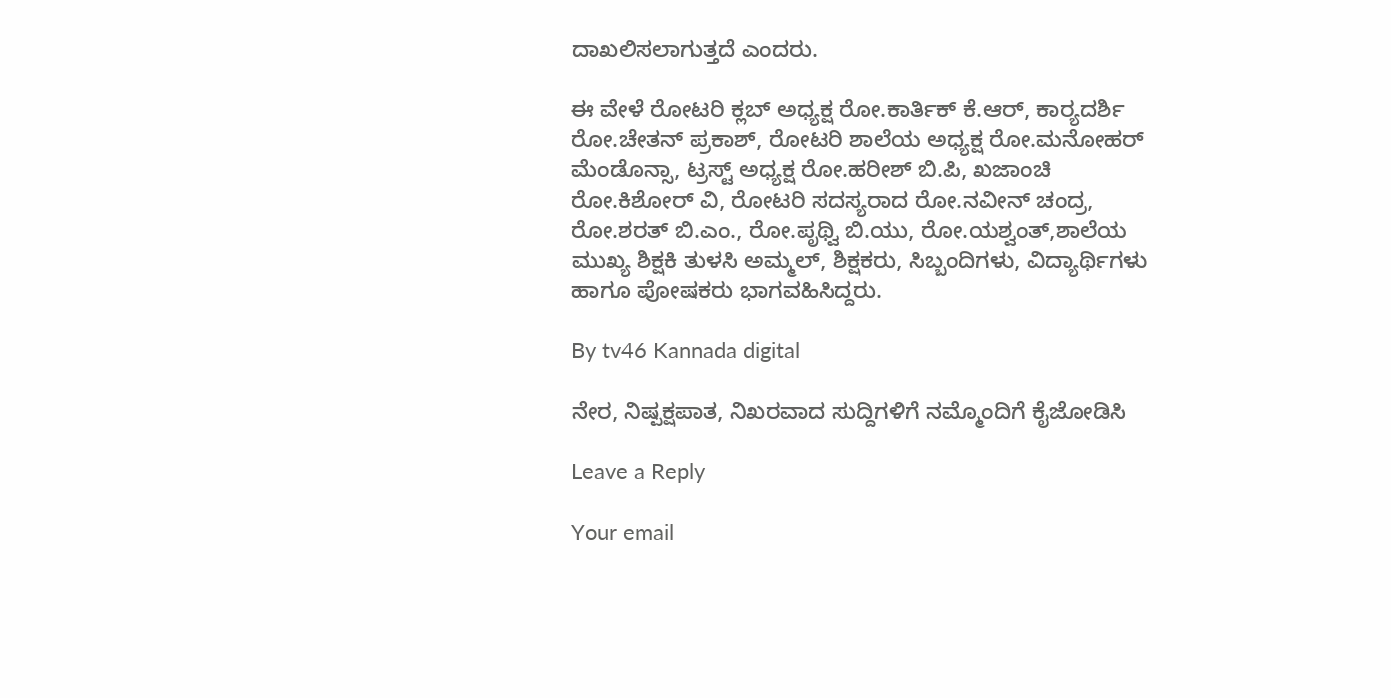ದಾಖಲಿಸಲಾಗುತ್ತದೆ ಎಂದರು.

ಈ ವೇಳೆ ರೋಟರಿ ಕ್ಲಬ್ ಅಧ್ಯಕ್ಷ ರೋ.ಕಾರ್ತಿಕ್ ಕೆ.ಆರ್, ಕಾರ‍್ಯದರ್ಶಿ ರೋ.ಚೇತನ್ ಪ್ರಕಾಶ್, ರೋಟರಿ ಶಾಲೆಯ ಅಧ್ಯಕ್ಷ ರೋ.ಮನೋಹರ್ ಮೆಂಡೊನ್ಸಾ, ಟ್ರಸ್ಟ್ ಅಧ್ಯಕ್ಷ ರೋ.ಹರೀಶ್ ಬಿ.ಪಿ, ಖಜಾಂಚಿ ರೋ.ಕಿಶೋರ್ ವಿ, ರೋಟರಿ ಸದಸ್ಯರಾದ ರೋ.ನವೀನ್ ಚಂದ್ರ, ರೋ.ಶರತ್ ಬಿ.ಎಂ., ರೋ.ಪೃಥ್ವಿ ಬಿ.ಯು, ರೋ.ಯಶ್ವಂತ್,ಶಾಲೆಯ ಮುಖ್ಯ ಶಿಕ್ಷಕಿ ತುಳಸಿ ಅಮ್ಮಲ್, ಶಿಕ್ಷಕರು, ಸಿಬ್ಬಂದಿಗಳು, ವಿದ್ಯಾರ್ಥಿಗಳು ಹಾಗೂ ಪೋಷಕರು ಭಾಗವಹಿಸಿದ್ದರು.

By tv46 Kannada digital

ನೇರ, ನಿಷ್ಪಕ್ಷಪಾತ, ನಿಖರವಾದ ಸುದ್ದಿಗಳಿಗೆ ನಮ್ಮೊಂದಿಗೆ ಕೈಜೋಡಿಸಿ

Leave a Reply

Your email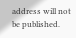address will not be published.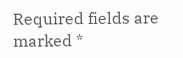Required fields are marked *